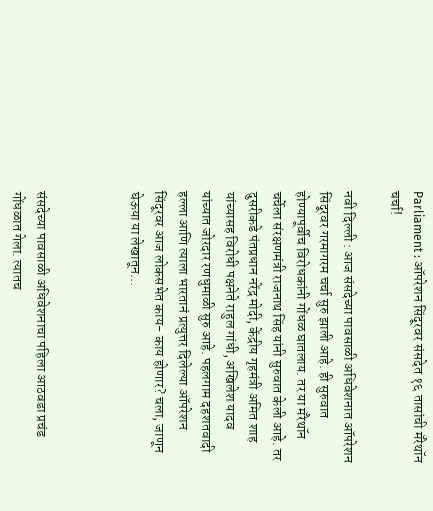Parliament : ऑपरेशन सिंदूरवर संसदेत १६ तासांची मॅरेथॉन चर्चा!

नवी दिल्ली : आज संसदेच्या पावसाळी अधिवेशनात ऑपरेशन सिंदूरवर गरमागरम चर्चा सुरु झाली आहे. ही सुरुवात होण्यापूर्वीच विरोधकांनी गोंधळ घातलाय. तर या मॅरेथॉन चर्चेला संरक्षणमंत्री राजनाथ सिंह यांनी सुरुवात केली आहे. तर दुसरीकडे पंतप्रधान नरेंद्र मोदी, केंद्रीय गृहमंत्री अमित शाह यांच्यासह विरोधी पक्षनेते राहुल गांधी, अखिलेश यादव यांच्यात जोरदार रणधुमाळी सुरु आहे. पहलगाम दहशतवादी हल्ला आणि त्याला भारतानं प्रत्युत्तर दिलेल्या ऑपरेशन सिंदूरवर आज लोकसभेत काय- काय होणार? चला, जाणून घेऊया या लेखातून...



संसदेच्या पावसाळी अधिवेशनाचा पहिला आठवडा प्रचंड गोंधळात गेला. त्यातच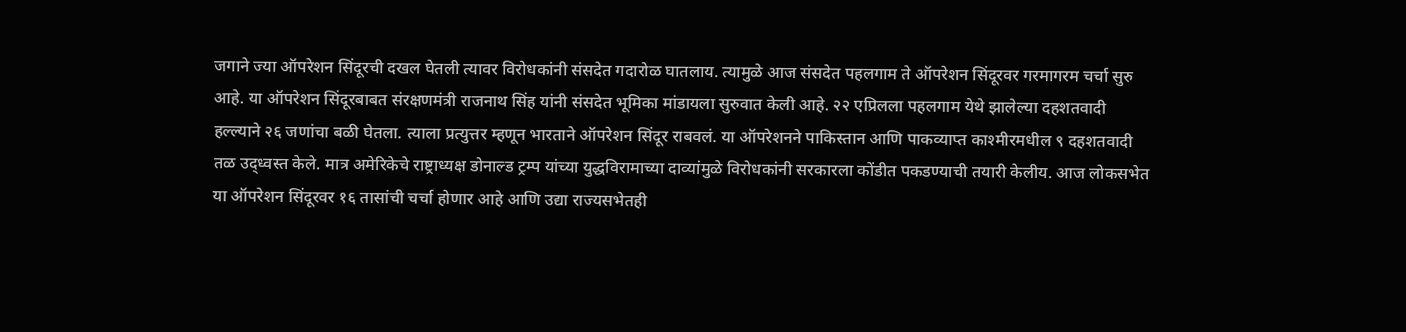जगाने ज्या ऑपरेशन सिंदूरची दखल घेतली त्यावर विरोधकांनी संसदेत गदारोळ घातलाय. त्यामुळे आज संसदेत पहलगाम ते ऑपरेशन सिंदूरवर गरमागरम चर्चा सुरु आहे. या ऑपरेशन सिंदूरबाबत संरक्षणमंत्री राजनाथ सिंह यांनी संसदेत भूमिका मांडायला सुरुवात केली आहे. २२ एप्रिलला पहलगाम येथे झालेल्या दहशतवादी हल्ल्याने २६ जणांचा बळी घेतला. त्याला प्रत्युत्तर म्हणून भारताने ऑपरेशन सिंदूर राबवलं. या ऑपरेशनने पाकिस्तान आणि पाकव्याप्त काश्मीरमधील ९ दहशतवादी तळ उद्ध्वस्त केले. मात्र अमेरिकेचे राष्ट्राध्यक्ष डोनाल्ड ट्रम्प यांच्या युद्धविरामाच्या दाव्यांमुळे विरोधकांनी सरकारला कोंडीत पकडण्याची तयारी केलीय. आज लोकसभेत या ऑपरेशन सिंदूरवर १६ तासांची चर्चा होणार आहे आणि उद्या राज्यसभेतही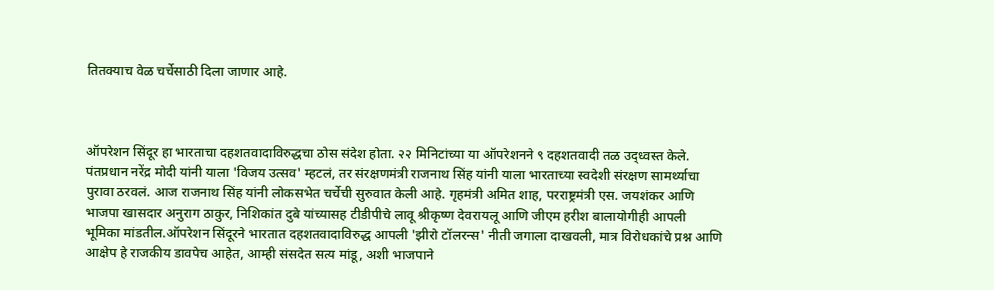तितक्याच वेळ चर्चेसाठी दिला जाणार आहे.



ऑपरेशन सिंदूर हा भारताचा दहशतवादाविरुद्धचा ठोस संदेश होता. २२ मिनिटांच्या या ऑपरेशनने ९ दहशतवादी तळ उद्ध्वस्त केले. पंतप्रधान नरेंद्र मोदी यांनी याला 'विजय उत्सव' म्हटलं, तर संरक्षणमंत्री राजनाथ सिंह यांनी याला भारताच्या स्वदेशी संरक्षण सामर्थ्याचा पुरावा ठरवलं. आज राजनाथ सिंह यांनी लोकसभेत चर्चेची सुरुवात केली आहे. गृहमंत्री अमित शाह, परराष्ट्रमंत्री एस. जयशंकर आणि भाजपा खासदार अनुराग ठाकुर, निशिकांत दुबे यांच्यासह टीडीपीचे लावू श्रीकृष्ण देवरायलू आणि जीएम हरीश बालायोगीही आपली भूमिका मांडतील.ऑपरेशन सिंदूरने भारतात दहशतवादाविरुद्ध आपली 'झीरो टॉलरन्स' नीती जगाला दाखवली, मात्र विरोधकांचे प्रश्न आणि आक्षेप हे राजकीय डावपेच आहेत, आम्ही संसदेत सत्य मांडू, अशी भाजपाने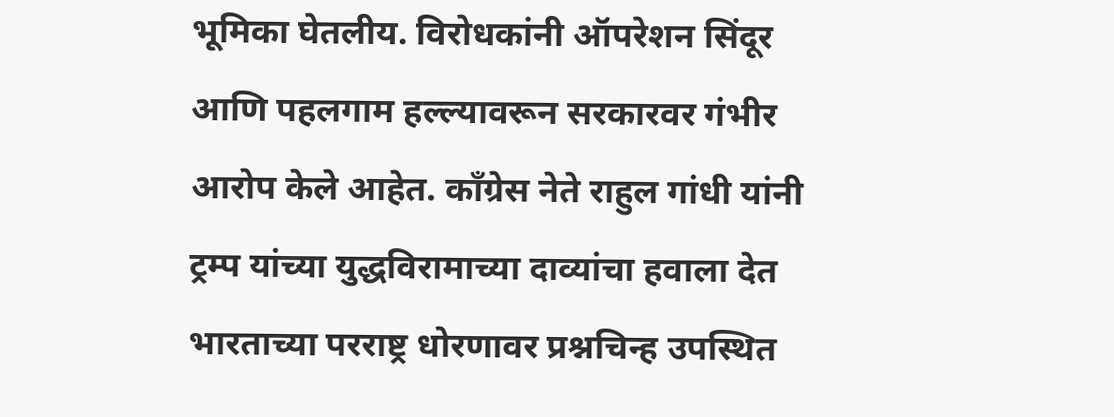भूमिका घेतलीय. विरोधकांनी ऑपरेशन सिंदूर आणि पहलगाम हल्ल्यावरून सरकारवर गंभीर आरोप केले आहेत. काँग्रेस नेते राहुल गांधी यांनी ट्रम्प यांच्या युद्धविरामाच्या दाव्यांचा हवाला देत भारताच्या परराष्ट्र धोरणावर प्रश्नचिन्ह उपस्थित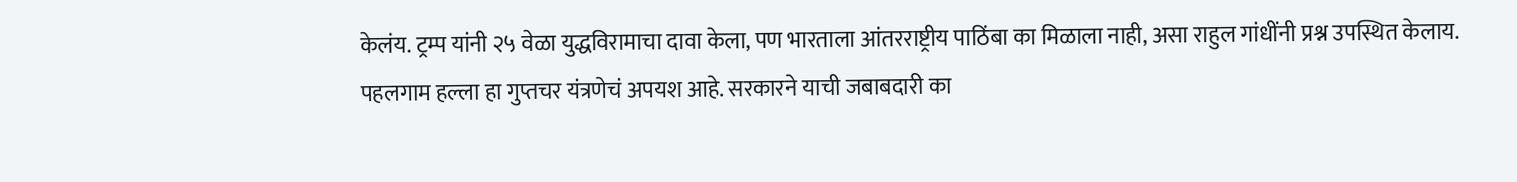केलंय. ट्रम्प यांनी २५ वेळा युद्धविरामाचा दावा केला, पण भारताला आंतरराष्ट्रीय पाठिंबा का मिळाला नाही, असा राहुल गांधींनी प्रश्न उपस्थित केलाय. पहलगाम हल्ला हा गुप्तचर यंत्रणेचं अपयश आहे. सरकारने याची जबाबदारी का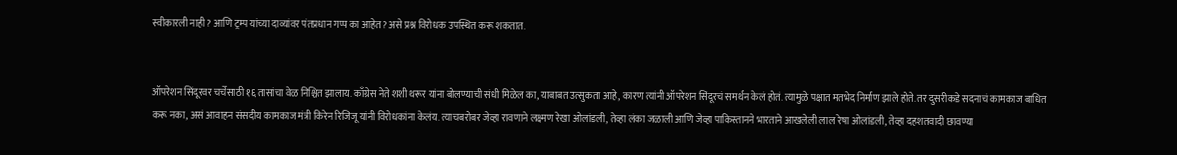स्वीकारली नाही? आणि ट्रम्प यांच्या दाव्यांवर पंतप्रधान गप्प का आहेत? असे प्रश्न विरोधक उपस्थित करू शकतात.


ऑपरेशन सिंदूरवर चर्चेसाठी १६ तासांचा वेळ निश्चित झालाय. काँग्रेस नेते शशी थरूर यांना बोलण्याची संधी मिळेल का, याबाबत उत्सुकता आहे, कारण त्यांनी ऑपरेशन सिंदूरचं समर्थन केलं होतं. त्यामुळे पक्षात मतभेद निर्माण झाले होते. तर दुसरीकडे सदनाचं कामकाज बाधित करू नका, असं आवाहन संसदीय कामकाज मंत्री किरेन रिजिजू यांनी विरोधकांना केलंय. त्याचबरोबर जेव्हा रावणाने लक्ष्मण रेखा ओलांडली, तेव्हा लंका जळाली आणि जेव्हा पाकिस्तानने भारताने आखलेली लाल रेषा ओलांडली, तेव्हा दहशतवादी छावण्या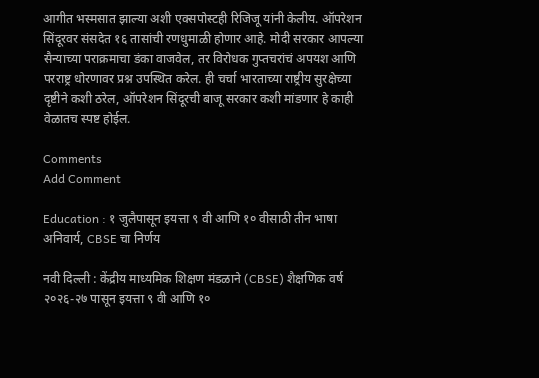आगीत भस्मसात झाल्या अशी एक्सपोस्टही रिजिजू यांनी केलीय. ऑपरेशन सिंदूरवर संसदेत १६ तासांची रणधुमाळी होणार आहे. मोदी सरकार आपल्या सैन्याच्या पराक्रमाचा डंका वाजवेल, तर विरोधक गुप्तचरांचं अपयश आणि परराष्ट्र धोरणावर प्रश्न उपस्थित करेल. ही चर्चा भारताच्या राष्ट्रीय सुरक्षेच्या दृष्टीने कशी ठरेल, ऑपरेशन सिंदूरची बाजू सरकार कशी मांडणार हे काही वेळातच स्पष्ट होईल.

Comments
Add Comment

Education : १ जुलैपासून इयत्ता ९ वी आणि १० वीसाठी तीन भाषा अनिवार्य, CBSE चा निर्णय

नवी दिल्ली : केंद्रीय माध्यमिक शिक्षण मंडळाने (CBSE) शैक्षणिक वर्ष २०२६-२७ पासून इयत्ता ९ वी आणि १०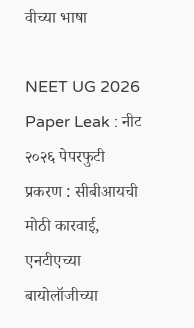वीच्या भाषा

NEET UG 2026 Paper Leak : नीट २०२६ पेपरफुटी प्रकरण : सीबीआयची मोठी कारवाई, एनटीएच्या बायोलॉजीच्या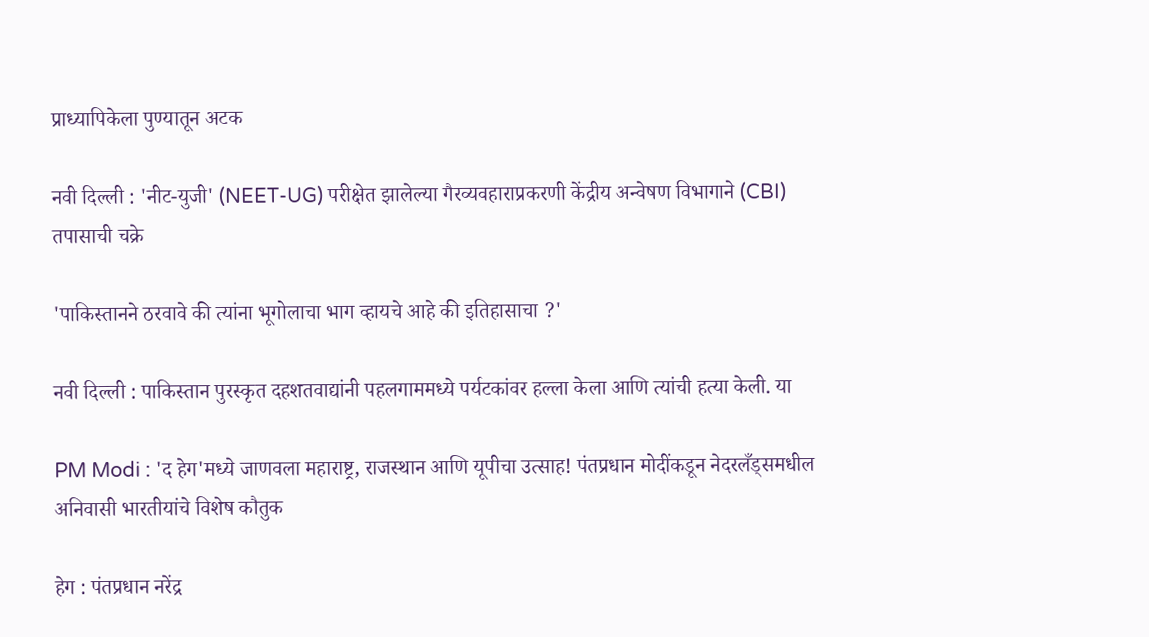प्राध्यापिकेला पुण्यातून अटक

नवी दिल्ली : 'नीट-युजी' (NEET-UG) परीक्षेत झालेल्या गैरव्यवहाराप्रकरणी केंद्रीय अन्वेषण विभागाने (CBI) तपासाची चक्रे

'पाकिस्तानने ठरवावे की त्यांना भूगोलाचा भाग व्हायचे आहे की इतिहासाचा ?'

नवी दिल्ली : पाकिस्तान पुरस्कृत दहशतवाद्यांनी पहलगाममध्ये पर्यटकांवर हल्ला केला आणि त्यांची हत्या केली. या

PM Modi : 'द हेग'मध्ये जाणवला महाराष्ट्र, राजस्थान आणि यूपीचा उत्साह! पंतप्रधान मोदींकडून नेदरलँड्समधील अनिवासी भारतीयांचे विशेष कौतुक

हेग : पंतप्रधान नरेंद्र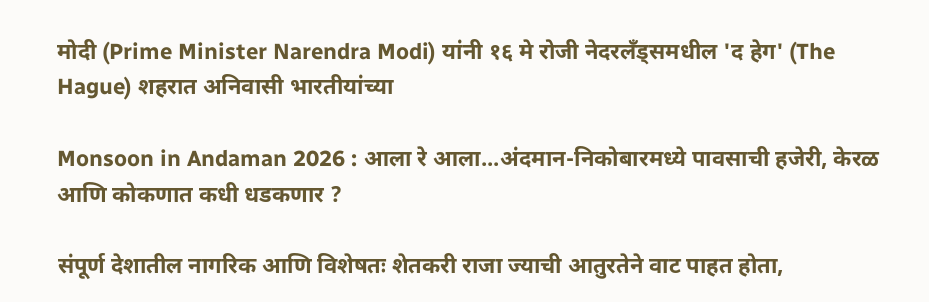मोदी (Prime Minister Narendra Modi) यांनी १६ मे रोजी नेदरलँड्समधील 'द हेग' (The Hague) शहरात अनिवासी भारतीयांच्या

Monsoon in Andaman 2026 : आला रे आला...अंदमान-निकोबारमध्ये पावसाची हजेरी, केरळ आणि कोकणात कधी धडकणार ?

संपूर्ण देशातील नागरिक आणि विशेषतः शेतकरी राजा ज्याची आतुरतेने वाट पाहत होता,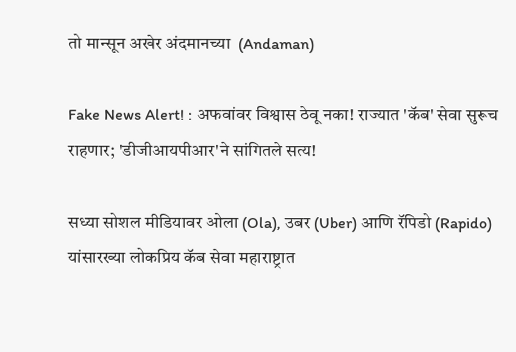तो मान्सून अखेर अंदमानच्या  (Andaman)

Fake News Alert! : अफवांवर विश्वास ठेवू नका! राज्यात 'कॅब' सेवा सुरूच राहणार; 'डीजीआयपीआर'ने सांगितले सत्य!

सध्या सोशल मीडियावर ओला (Ola), उबर (Uber) आणि रॅपिडो (Rapido) यांसारख्या लोकप्रिय कॅब सेवा महाराष्ट्रात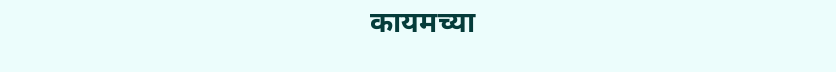कायमच्या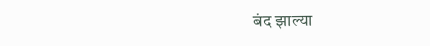बंद झाल्या